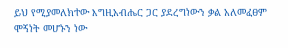ይህ የሚያመለክተው እግዚአብሔር ጋር ያደረግነውን ቃል አለመፈፀም ሞኝነት መሆኑን ነው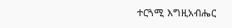ተርጓሚ እግዚአብሔር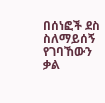በሰነፎች ደስ ስለማይሰኝ የገባኸውን ቃል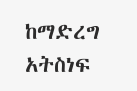ከማድረግ አትስነፍ